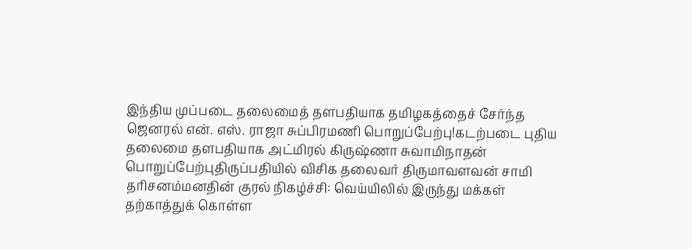இந்திய முப்படை தலைமைத் தளபதியாக தமிழகத்தைச் சேர்ந்த ஜெனரல் என். எஸ். ராஜா சுப்பிரமணி பொறுப்பேற்பு!கடற்படை புதிய தலைமை தளபதியாக அட்மிரல் கிருஷ்ணா சுவாமிநாதன் பொறுப்பேற்புதிருப்பதியில் விசிக தலைவர் திருமாவளவன் சாமி தரிசனம்மனதின் குரல் நிகழ்ச்சி: வெய்யிலில் இருந்து மக்கள் தற்காத்துக் கொள்ள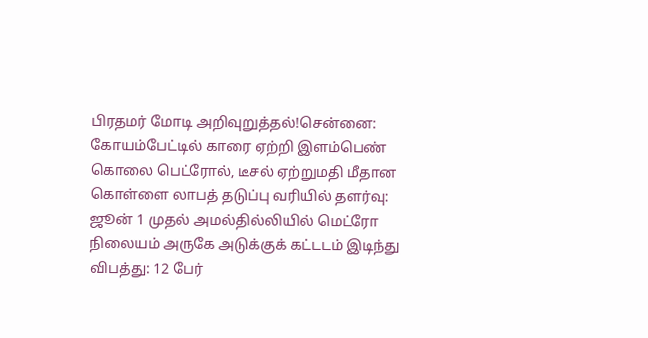பிரதமர் மோடி அறிவுறுத்தல்!சென்னை: கோயம்பேட்டில் காரை ஏற்றி இளம்பெண் கொலை பெட்ரோல், டீசல் ஏற்றுமதி மீதான கொள்ளை லாபத் தடுப்பு வரியில் தளர்வு: ஜூன் 1 முதல் அமல்தில்லியில் மெட்ரோ நிலையம் அருகே அடுக்குக் கட்டடம் இடிந்து விபத்து: 12 பேர்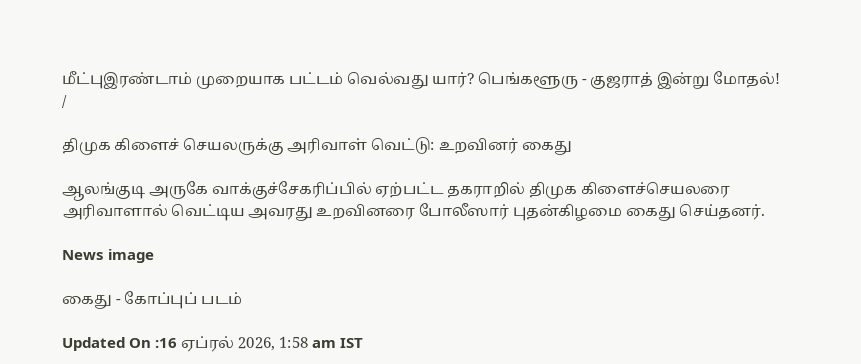மீட்புஇரண்டாம் முறையாக பட்டம் வெல்வது யார்? பெங்களூரு - குஜராத் இன்று மோதல்!
/

திமுக கிளைச் செயலருக்கு அரிவாள் வெட்டு: உறவினர் கைது

ஆலங்குடி அருகே வாக்குச்சேகரிப்பில் ஏற்பட்ட தகராறில் திமுக கிளைச்செயலரை அரிவாளால் வெட்டிய அவரது உறவினரை போலீஸார் புதன்கிழமை கைது செய்தனர்.

News image

கைது - கோப்புப் படம்

Updated On :16 ஏப்ரல் 2026, 1:58 am IST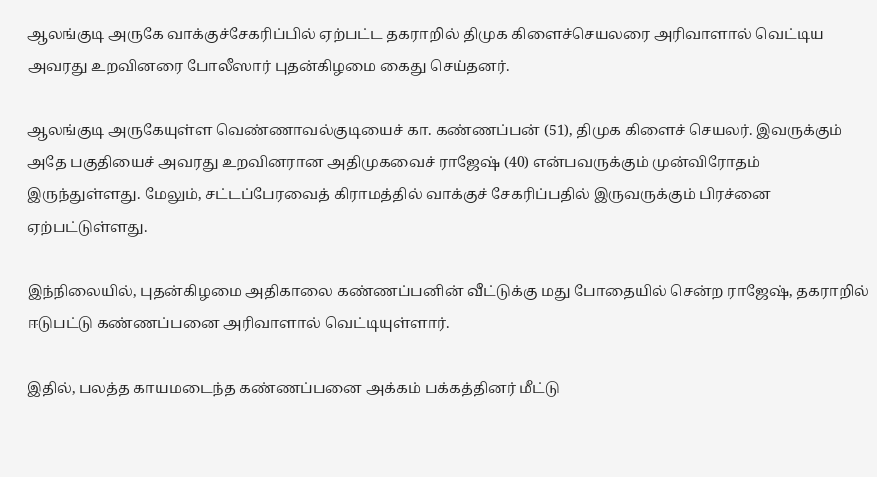ஆலங்குடி அருகே வாக்குச்சேகரிப்பில் ஏற்பட்ட தகராறில் திமுக கிளைச்செயலரை அரிவாளால் வெட்டிய அவரது உறவினரை போலீஸார் புதன்கிழமை கைது செய்தனர்.

ஆலங்குடி அருகேயுள்ள வெண்ணாவல்குடியைச் கா. கண்ணப்பன் (51), திமுக கிளைச் செயலர். இவருக்கும் அதே பகுதியைச் அவரது உறவினரான அதிமுகவைச் ராஜேஷ் (40) என்பவருக்கும் முன்விரோதம் இருந்துள்ளது. மேலும், சட்டப்பேரவைத் கிராமத்தில் வாக்குச் சேகரிப்பதில் இருவருக்கும் பிரச்னை ஏற்பட்டுள்ளது.

இந்நிலையில், புதன்கிழமை அதிகாலை கண்ணப்பனின் வீட்டுக்கு மது போதையில் சென்ற ராஜேஷ், தகராறில் ஈடுபட்டு கண்ணப்பனை அரிவாளால் வெட்டியுள்ளார்.

இதில், பலத்த காயமடைந்த கண்ணப்பனை அக்கம் பக்கத்தினர் மீட்டு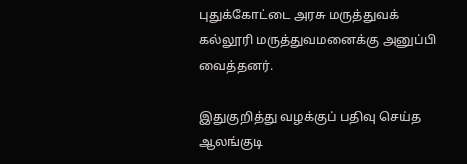புதுக்கோட்டை அரசு மருத்துவக் கல்லூரி மருத்துவமனைக்கு அனுப்பி வைத்தனர்.

இதுகுறித்து வழக்குப் பதிவு செய்த ஆலங்குடி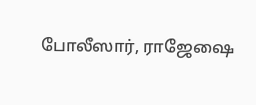போலீஸார், ராஜேஷை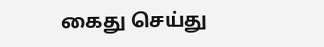கைது செய்து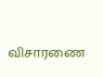விசாரணை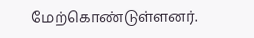மேற்கொண்டுள்ளனர்.